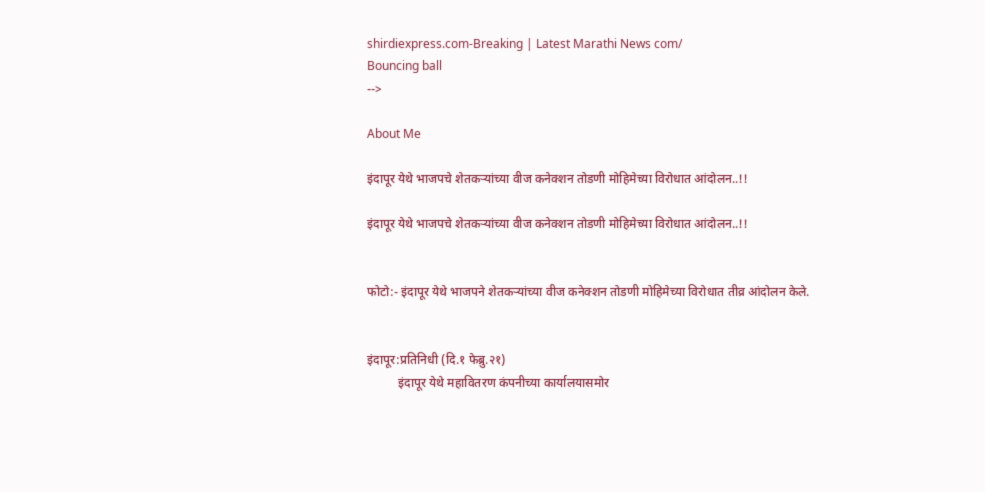shirdiexpress.com-Breaking | Latest Marathi News com/
Bouncing ball
-->

About Me

इंदापूर येथे भाजपचे शेतकऱ्यांच्या वीज कनेक्शन तोडणी मोहिमेच्या विरोधात आंदोलन..!!

इंदापूर येथे भाजपचे शेतकऱ्यांच्या वीज कनेक्शन तोडणी मोहिमेच्या विरोधात आंदोलन..!!


फोटो:- इंदापूर येथे भाजपने शेतकऱ्यांच्या वीज कनेक्शन तोडणी मोहिमेच्या विरोधात तीव्र आंदोलन केले.


इंदापूर:प्रतिनिधी (दि.१ फेब्रु.२१)
          इंदापूर येथे महावितरण कंपनीच्या कार्यालयासमोर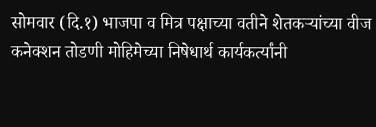सोमवार (दि.१) भाजपा व मित्र पक्षाच्या वतीने शेतकऱ्यांच्या वीज कनेक्शन तोडणी मोहिमेच्या निषेधार्थ कार्यकर्त्यांनी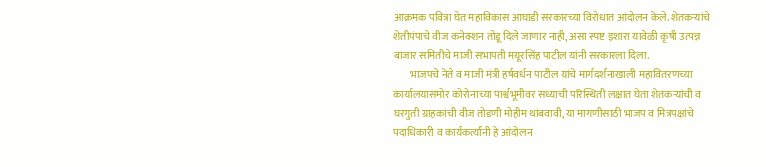आक्रमक पवित्रा घेत महाविकास आघाडी सरकारच्या विरोधात आंदोलन केले. शेतकऱ्यांचे शेतीपंपाचे वीज कनेक्शन तोडू दिले जाणार नाही, असा स्पष्ट इशारा यावेळी कृषी उत्पन्न बाजार समितीचे माजी सभापती मयूरसिंह पाटील यांनी सरकारला दिला.
        भाजपचे नेते व माजी मंत्री हर्षवर्धन पाटील यांचे मार्गदर्शनाखाली महावितरणच्या कार्यालयासमोर कोरोनाच्या पार्श्वभूमीवर सध्याची परिस्थिती लक्षात घेता शेतकऱ्यांची व घरगुती ग्राहकांची वीज तोडणी मोहीम थांबवावी, या मागणीसाठी भाजप व मित्रपक्षांचे पदाधिकारी व कार्यकर्त्यांनी हे आंदोलन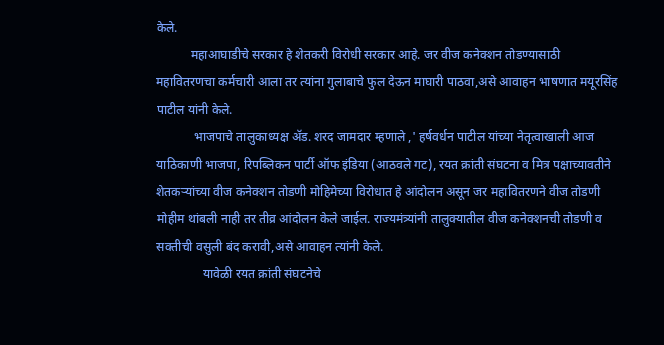केले.
           महाआघाडीचे सरकार हे शेतकरी विरोधी सरकार आहे. जर वीज कनेक्शन तोडण्यासाठी महावितरणचा कर्मचारी आला तर त्यांना गुलाबाचे फुल देऊन माघारी पाठवा,असे आवाहन भाषणात मयूरसिंह पाटील यांनी केले.
            भाजपाचे तालुकाध्यक्ष ॲड. शरद जामदार म्हणाले ,' हर्षवर्धन पाटील यांच्या नेतृत्वाखाली आज याठिकाणी भाजपा, रिपब्लिकन पार्टी ऑफ इंडिया (आठवले गट), रयत क्रांती संघटना व मित्र पक्षाच्यावतीने शेतकऱ्यांच्या वीज कनेक्शन तोडणी मोहिमेच्या विरोधात हे आंदोलन असून जर महावितरणने वीज तोडणी मोहीम थांबली नाही तर तीव्र आंदोलन केले जाईल. राज्यमंत्र्यांनी तालुक्यातील वीज कनेक्शनची तोडणी व सक्तीची वसुली बंद करावी,असे आवाहन त्यांनी केले.
               यावेळी रयत क्रांती संघटनेचे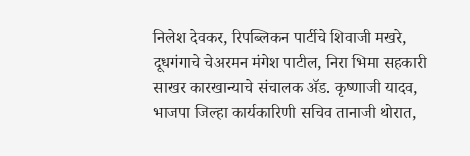निलेश देवकर, रिपब्लिकन पार्टीचे शिवाजी मखरे, दूधगंगाचे चेअरमन मंगेश पाटील, निरा भिमा सहकारी साखर कारखान्याचे संचालक ॲड. कृष्णाजी यादव, भाजपा जिल्हा कार्यकारिणी सचिव तानाजी थोरात,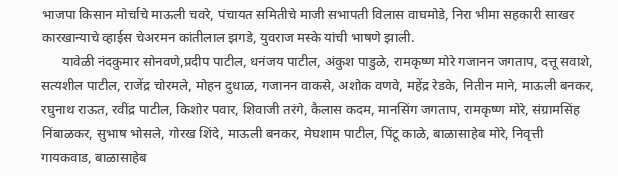भाजपा किसान मोर्चाचे माऊली चवरे, पंचायत समितीचे माजी सभापती विलास वाघमोडे, निरा भीमा सहकारी साखर कारखान्याचे व्हाईस चेअरमन कांतीलाल झगडे, युवराज मस्के यांची भाषणे झाली.
      यावेळी नंदकुमार सोनवणे,प्रदीप पाटील, धनंजय पाटील, अंकुश पाडुळे, रामकृष्ण मोरे गजानन जगताप, दत्तू सवाशे, सत्यशील पाटील, राजेंद्र चोरमले, मोहन दुधाळ, गजानन वाकसे, अशोक वणवे, महेंद्र रेडके, नितीन माने, माऊली बनकर, रघुनाथ राऊत, रवींद्र पाटील, किशोर पवार, शिवाजी तरंगे, कैलास कदम, मानसिंग जगताप, रामकृष्ण मोरे, संग्रामसिंह निंबाळकर, सुभाष भोसले, गोरख शिंदे, माऊली बनकर, मेघशाम पाटील, पिंटू काळे, बाळासाहेब मोरे, निवृत्ती गायकवाड, बाळासाहेब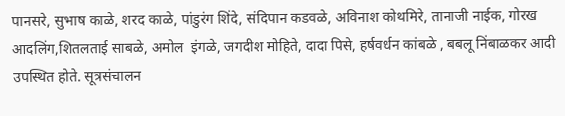पानसरे, सुभाष काळे, शरद काळे, पांडुरंग शिंदे, संदिपान कडवळे, अविनाश कोथमिरे, तानाजी नाईक, गोरख आदलिंग,शितलताई साबळे, अमोल  इंगळे, जगदीश मोहिते, दादा पिसे, हर्षवर्धन कांबळे , बबलू निंबाळकर आदी उपस्थित होते. सूत्रसंचालन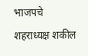भाजपचे शहराध्यक्ष शकील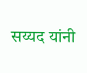सय्यद यांनी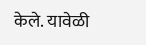केले. यावेळी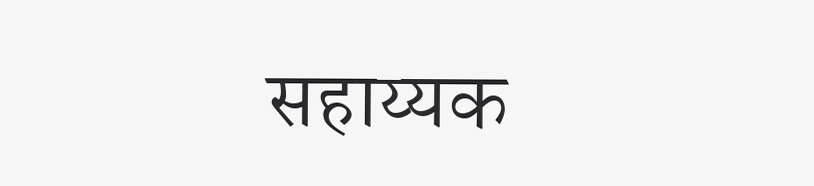सहाय्यक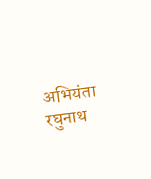अभियंता रघुनाथ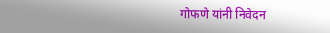गोफणे यांनी निवेदन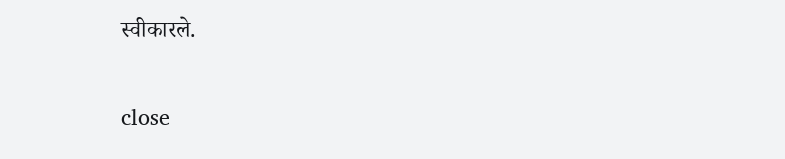स्वीकारले.

close